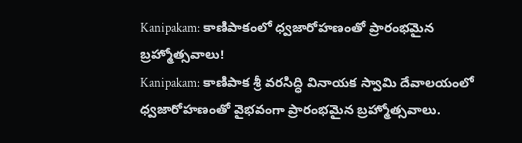Kanipakam: కాణిపాకంలో ధ్వజారోహణంతో ప్రారంభమైన బ్రహ్మోత్సవాలు!
Kanipakam: కాణిపాక శ్రీ వరసిద్ధి వినాయక స్వామి దేవాలయంలో ధ్వజారోహణంతో వైభవంగా ప్రారంభమైన బ్రహ్మోత్సవాలు.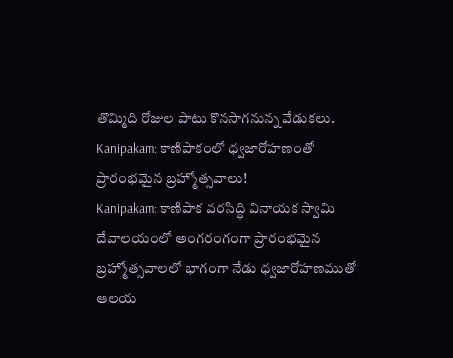తొమ్మిది రోజుల పాటు కొనసాగనున్న వేడుకలు.
Kanipakam: కాణిపాకంలో ధ్వజారోహణంతో ప్రారంభమైన బ్రహ్మోత్సవాలు!
Kanipakam: కాణిపాక వరసిద్ధి వినాయక స్వామి దేవాలయంలో అంగరంగంగా ప్రారంభమైన బ్రహ్మోత్సవాలలో భాగంగా నేడు ధ్వజారోహణముతో ఆలయ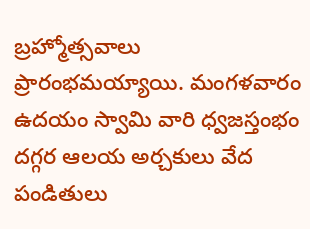బ్రహ్మోత్సవాలు ప్రారంభమయ్యాయి. మంగళవారం ఉదయం స్వామి వారి ధ్వజస్తంభం దగ్గర ఆలయ అర్చకులు వేద పండితులు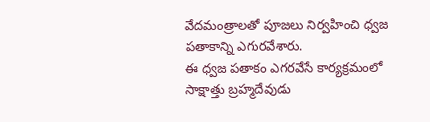వేదమంత్రాలతో పూజలు నిర్వహించి ధ్వజ పతాకాన్ని ఎగురవేశారు.
ఈ ధ్వజ పతాకం ఎగరవేసే కార్యక్రమంలో సాక్షాత్తు బ్రహ్మదేవుడు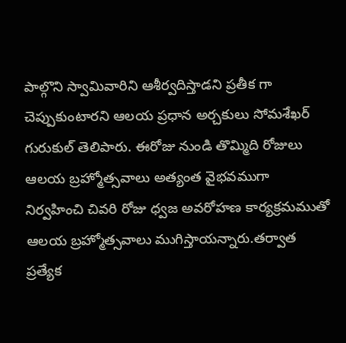పాల్గొని స్వామివారిని ఆశీర్వదిస్తాడని ప్రతీక గా చెప్పుకుంటారని ఆలయ ప్రధాన అర్చకులు సోమశేఖర్ గురుకుల్ తెలిపారు. ఈరోజు నుండి తొమ్మిది రోజులు ఆలయ బ్రహ్మోత్సవాలు అత్యంత వైభవముగా నిర్వహించి చివరి రోజు ధ్వజ అవరోహణ కార్యక్రమముతో ఆలయ బ్రహ్మోత్సవాలు ముగిస్తాయన్నారు.తర్వాత ప్రత్యేక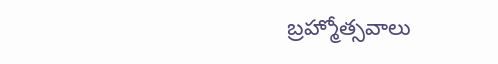బ్రహ్మోత్సవాలు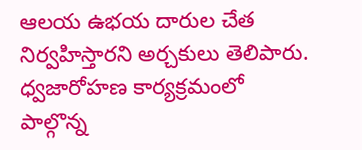ఆలయ ఉభయ దారుల చేత నిర్వహిస్తారని అర్చకులు తెలిపారు. ధ్వజారోహణ కార్యక్రమంలో పాల్గొన్న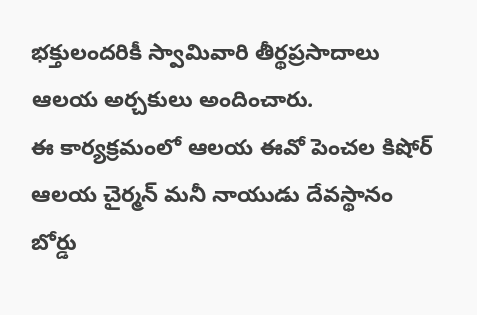భక్తులందరికీ స్వామివారి తీర్థప్రసాదాలు ఆలయ అర్చకులు అందించారు.
ఈ కార్యక్రమంలో ఆలయ ఈవో పెంచల కిషోర్ ఆలయ చైర్మన్ మనీ నాయుడు దేవస్థానం బోర్డు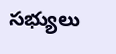సభ్యులు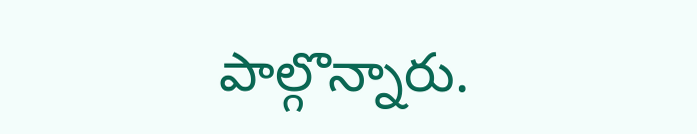పాల్గొన్నారు.